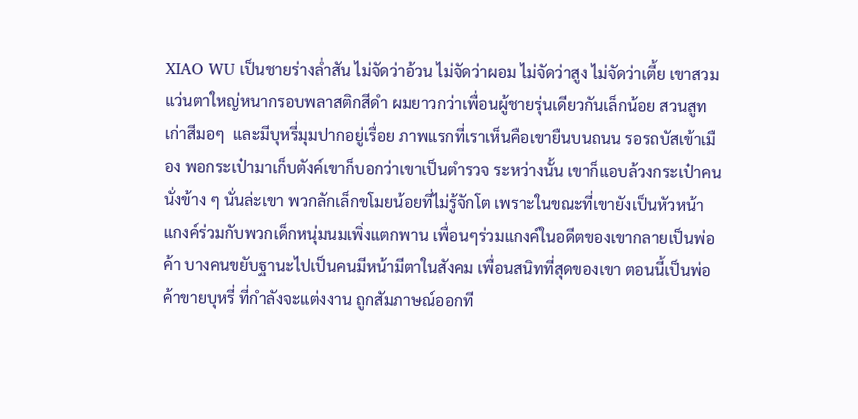XIAO WU เป็นชายร่างล่ำสัน ไม่จัดว่าอ้วน ไม่จัดว่าผอม ไม่จัดว่าสูง ไม่จัดว่าเตี้ย เขาสวมแว่นตาใหญ่หนากรอบพลาสติกสีดำ ผมยาวกว่าเพื่อนผู้ชายรุ่นเดียวกันเล็กน้อย สวนสูทเก่าสีมอๆ  และมีบุหรี่มุมปากอยู่เรื่อย ภาพแรกที่เราเห็นคือเขายืนบนถนน รอรถบัสเข้าเมือง พอกระเป๋ามาเก็บตังค์เขาก็บอกว่าเขาเป็นตำรวจ ระหว่างนั้น เขาก็แอบล้วงกระเป๋าคนนั่งข้าง ๆ นั่นล่ะเขา พวกลักเล็กขโมยน้อยที่ไม่รู้จักโต เพราะในขณะที่เขายังเป็นหัวหน้าแกงค์ร่วมกับพวกเด็กหนุ่มนมเพิ่งแตกพาน เพื่อนๆร่วมแกงค์ในอดีตของเขากลายเป็นพ่อค้า บางคนขยับฐานะไปเป็นคนมีหน้ามีตาในสังคม เพื่อนสนิทที่สุดของเขา ตอนนี้เป็นพ่อค้าขายบุหรี่ ที่กำลังจะแต่งงาน ถูกสัมภาษณ์ออกที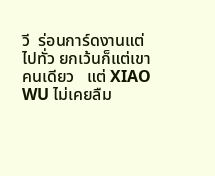วี  ร่อนการ์ดงานแต่ไปทั่ว ยกเว้นก็แต่เขาคนเดียว   แต่ XIAO WU ไม่เคยลืม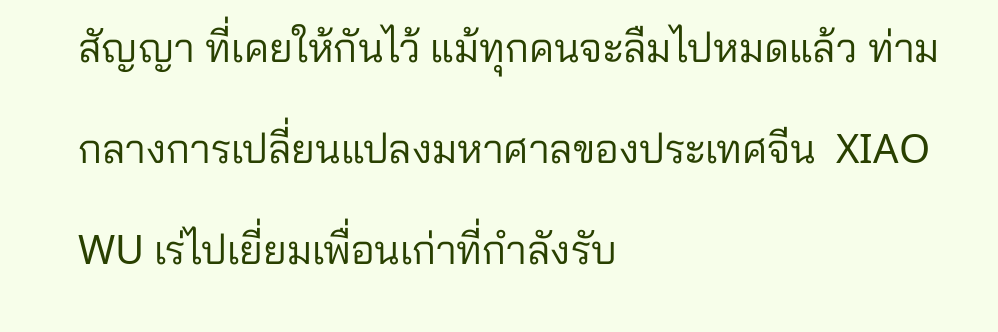สัญญา ที่เคยให้กันไว้ แม้ทุกคนจะลืมไปหมดแล้ว ท่ามกลางการเปลี่ยนแปลงมหาศาลของประเทศจีน  XIAO WU เร่ไปเยี่ยมเพื่อนเก่าที่กำลังรับ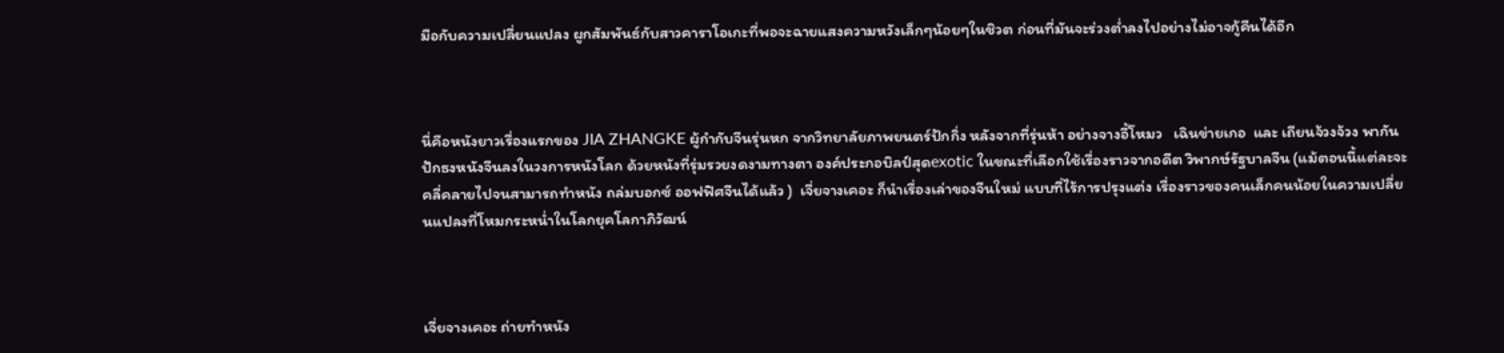มือกับความเปลี่ยนแปลง ผูกสัมพันธ์กับสาวคาราโอเกะที่พอจะฉายแสงความหวังเล็กๆน้อยๆในชิวต ก่อนที่มันจะร่วงต่ำลงไปอย่างไม่อาจกู้คืนได้อีก



นี่คือหนังยาวเรื่องแรกของ JIA ZHANGKE ผู้กำกับจีนรุ่นหก จากวิทยาลัยภาพยนตร์ปักกิ่ง หลังจากที่รุ่นห้า อย่างจางอี้โหมว   เฉินข่ายเกอ  และ เถียนจ้วงจ้วง พากันปักธงหนังจีนลงในวงการหนังโลก ด้วยหนังที่รุ่มรวยงดงามทางตา องค์ประกอบิลป์สุดexotic ในขณะที่เลือกใช้เรื่องราวจากอดีต วิพากษ์รัฐบาลจีน (แม้ตอนนี้แต่ละจะคลี่คลายไปจนสามารถทำหนัง ถล่มบอกซ์ ออฟฟิศจีนได้แล้ว )  เจี่ยจางเคอะ ก็นำเรื่องเล่าของจีนใหม่ แบบที่ไร้การปรุงแต่ง เรื่องราวของคนเล็กคนน้อยในความเปลี่ยนแปลงที่โหมกระหน่ำในโลกยุคโลกาภิวัฒน์



เจี่ยจางเคอะ ถ่ายทำหนัง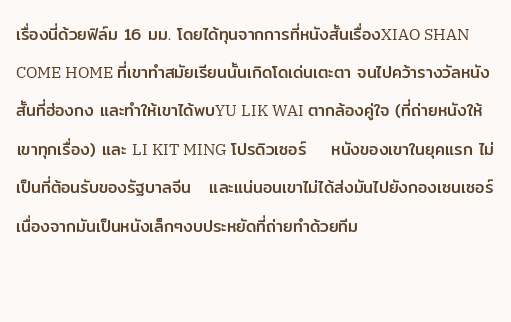เรื่องนี่ด้วยฟิล์ม 16 มม. โดยได้ทุนจากการที่หนังสั้นเรื่องXIAO SHAN COME HOME ที่เขาทำสมัยเรียนนั้นเกิดโดเด่นเตะตา จนไปคว้ารางวัลหนังสั้นที่ฮ่องกง และทำให้เขาได้พบYU LIK WAI ตากล้องคู่ใจ (ที่ถ่ายหนังให้เขาทุกเรื่อง) และ LI KIT MING โปรดิวเซอร์    หนังของเขาในยุคแรก ไม่เป็นที่ต้อนรับของรัฐบาลจีน   และแน่นอนเขาไม่ได้ส่งมันไปยังกองเซนเซอร์เนื่องจากมันเป็นหนังเล็กๆงบประหยัดที่ถ่ายทำด้วยทีม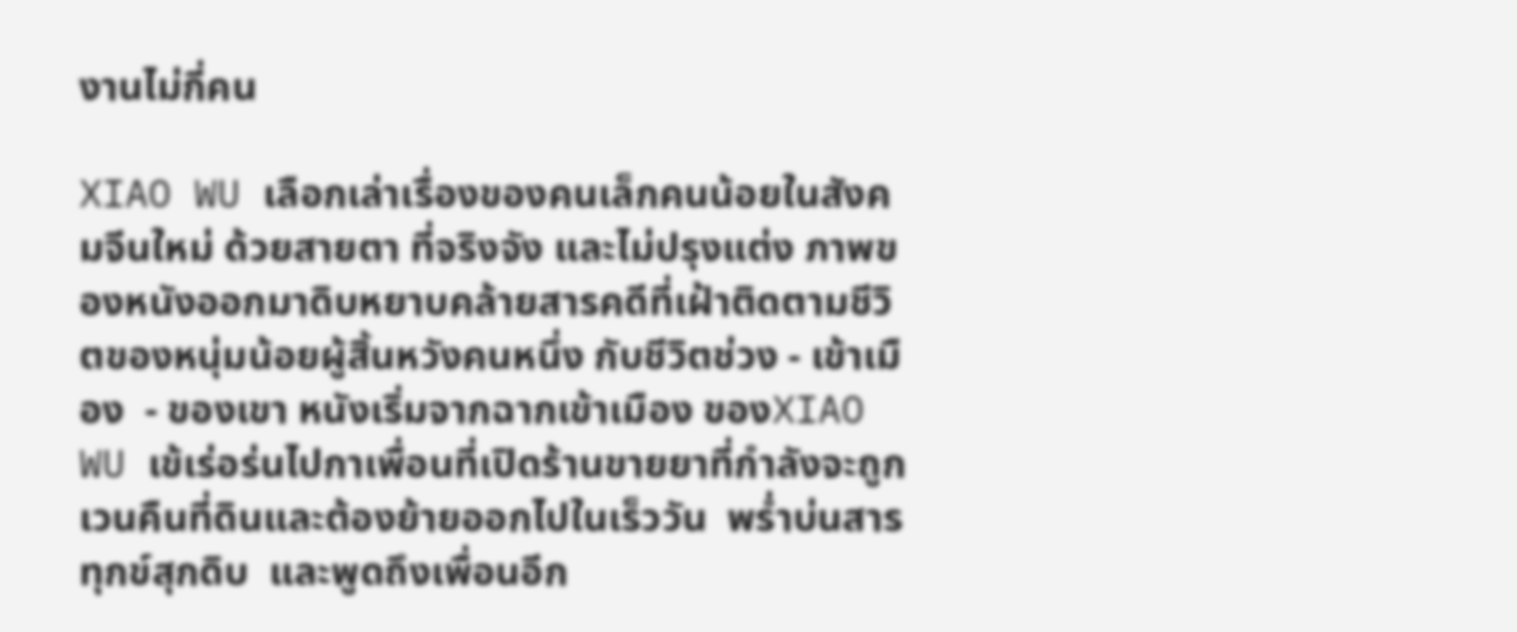งานไม่กี่คน

XIAO WU เลือกเล่าเรื่องของคนเล็กคนน้อยในสังคมจีนใหม่ ด้วยสายตา ที่จริงจัง และไม่ปรุงแต่ง ภาพของหนังออกมาดิบหยาบคล้ายสารคดีที่เฝ้าติดตามชีวิตของหนุ่มน้อยผู้สิ้นหวังคนหนึ่ง กับชีวิตช่วง - เข้าเมือง  - ของเขา หนังเริ่มจากฉากเข้าเมือง ของXIAO WU เข้เร่อร่นไปกาเพื่อนที่เปิดร้านขายยาที่กำลังจะถูกเวนคืนที่ดินและต้องย้ายออกไปในเร็ววัน  พร่ำบ่นสารทุกข์สุกดิบ  และพูดถึงเพื่อนอีก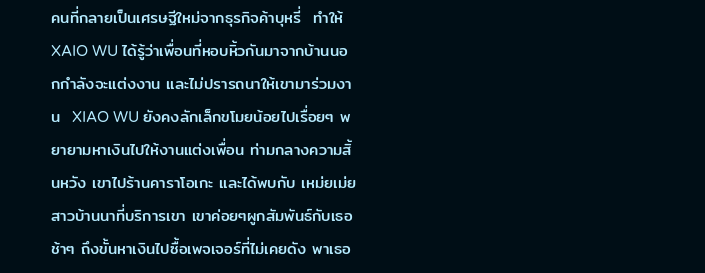คนที่กลายเป็นเศรษฐีใหม่จากธุรกิจค้าบุหรี่  ทำให้ XAIO WU ได้รู้ว่าเพื่อนที่หอบหิ้วกันมาจากบ้านนอกกำลังจะแต่งงาน และไม่ปรารถนาให้เขามาร่วมงาน  XIAO WU ยังคงลักเล็กขโมยน้อยไปเรื่อยๆ พยายามหาเงินไปให้งานแต่งเพื่อน ท่ามกลางความสิ้นหวัง เขาไปร้านคาราโอเกะ และได้พบกับ เหม่ยเม่ย สาวบ้านนาที่บริการเขา เขาค่อยๆผูกสัมพันธ์กับเธอช้าๆ ถึงขั้นหาเงินไปซื้อเพจเจอร์ที่ไม่เคยดัง พาเธอ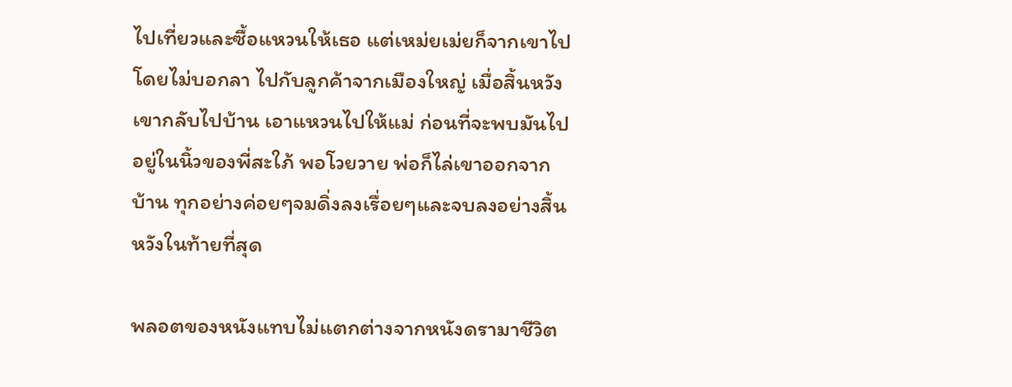ไปเที่ยวและซื้อแหวนให้เธอ แต่เหม่ยเม่ยก็จากเขาไปโดยไม่บอกลา ไปกับลูกค้าจากเมืองใหญ่ เมื่อสิ้นหวังเขากลับไปบ้าน เอาแหวนไปให้แม่ ก่อนที่จะพบมันไปอยู่ในนิ้วของพี่สะใภ้ พอโวยวาย พ่อก็ไล่เขาออกจากบ้าน ทุกอย่างค่อยๆจมดิ่งลงเรื่อยๆและจบลงอย่างสิ้นหวังในท้ายที่สุด

พลอตของหนังแทบไม่แตกต่างจากหนังดรามาชีวิต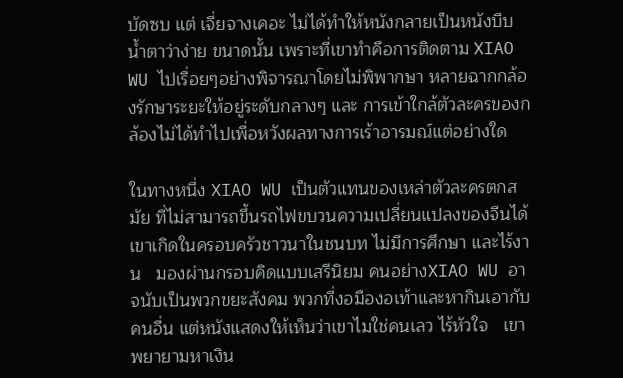บัดซบ แต่ เจี่ยจางเคอะ ไม่ได้ทำให้หนังกลายเป็นหนังบีบน้ำตาว่าง่าย ขนาดนั้น เพราะที่เขาทำคือการติดตาม XIAO WU ไปเรื่อยๆอย่างพิจารณาโดยไม่พิพากษา หลายฉากกล้องรักษาระยะให้อยู่ระดับกลางๆ และ การเข้าใกล้ตัวละครของกล้องไม่ได้ทำไปเพื่อหวังผลทางการเร้าอารมณ์แต่อย่างใด

ในทางหนึ่ง XIAO WU เป็นตัวแทนของเหล่าตัวละครตกสมัย ที่ไม่สามารถขึ้นรถไฟขบวนความเปลี่ยนแปลงของจีนได้   เขาเกิดในครอบครัวชาวนาในชนบท ไม่มีการศึกษา และไร้งาน   มองผ่านกรอบคิดแบบเสรีนิยม คนอย่างXIAO WU อาจนับเป็นพวกขยะสังคม พวกที่งอมืองอเท้าและหากินเอากับคนอื่น แต่หนังแสดงให้เห็นว่าเขาไมใช่คนเลว ไร้หัวใจ   เขาพยายามหาเงิน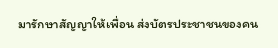มารักษาสัญญาให้เพื่อน ส่งบัตรประชาชนของคน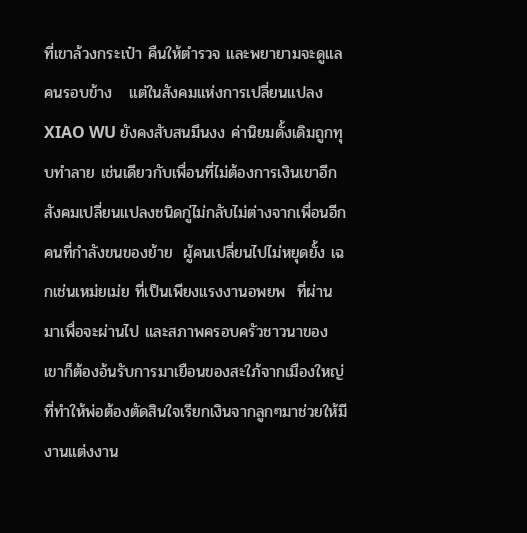ที่เขาล้วงกระเป๋า คืนให้ตำรวจ และพยายามจะดูแลคนรอบข้าง   แต่ในสังคมแห่งการเปลี่ยนแปลง XIAO WU ยังคงสับสนมึนงง ค่านิยมดั้งเดิมถูกทุบทำลาย เช่นเดียวกับเพื่อนที่ไม่ต้องการเงินเขาอีก สังคมเปลี่ยนแปลงชนิดกู่ไม่กลับไม่ต่างจากเพื่อนอีกคนที่กำลังขนของย้าย  ผู้คนเปลี่ยนไปไม่หยุดยั้ง เฉกเช่นเหม่ยเม่ย ที่เป็นเพียงแรงงานอพยพ  ที่ผ่านมาเพื่อจะผ่านไป และสภาพครอบครัวชาวนาของเขาก็ต้องอ้นรับการมาเยือนของสะใภ้จากเมืองใหญ่ที่ทำให้พ่อต้องตัดสินใจเรียกเงินจากลูกๆมาช่วยให้มีงานแต่งงาน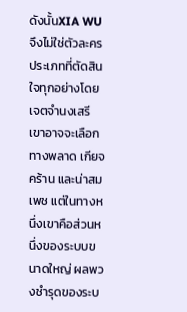ดังนั้นXIA WU จึงไม่ใช่ตัวละครประเภทที่ตัดสินใจทุกอย่างโดยเจตจำนงเสรี   เขาอาจจะเลือกทางพลาด เกียจคร้าน และน่าสมเพช แต่ในทางหนึ่งเขาคือส่วนหนึ่งของระบบขนาดใหญ่ ผลพวงชำรุดของระบ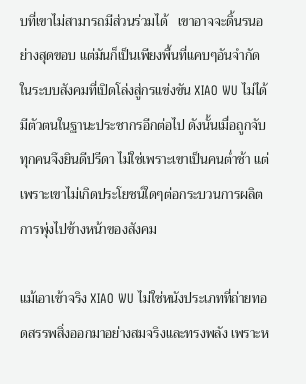บที่เขาไม่สามารถมีส่วนร่วมได้   เขาอาจจะดิ้นรนอย่างสุดขอบ แต่มันก็เป็นเพียงพื้นที่แคบๆอันจำกัด   ในระบบสังคมที่เปิดโล่งสู่กรแข่งขัน XIAO WU ไม่ได้มีตัวตนในฐานะประชากรอีกต่อไป ดังนั้นเมื่อถูกจับ ทุกคนจึงยินดีปรีดา ไม่ใช่เพราะเขาเป็นคนต่ำช้า แต่เพราะเขาไม่เกิดประโยชน์ใดๆต่อกระบวนการผลิต การพุ่งไปข้างหน้าของสังคม

แม้เอาเข้าจริง XIAO WU ไม่ใช่หนังประเภทที่ถ่ายทอดสรรพสิ่งออกมาอย่างสมจริงและทรงพลัง เพราะห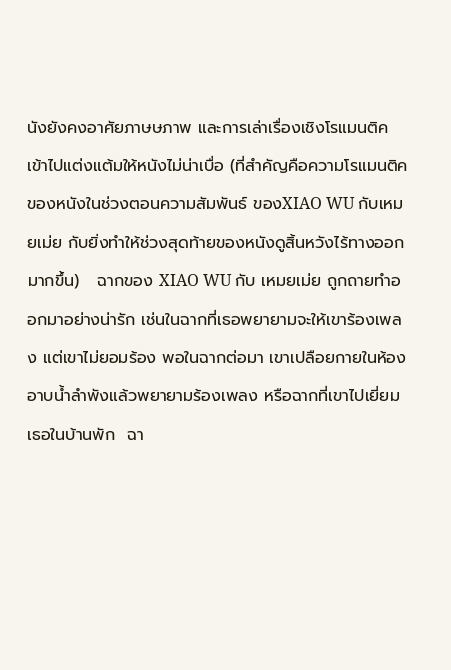นังยังคงอาศัยภาษษภาพ และการเล่าเรื่องเชิงโรแมนติค เข้าไปแต่งแต้มให้หนังไม่น่าเบื่อ (ที่สำคัญคือความโรแมนติคของหนังในช่วงตอนความสัมพันธ์ ของXIAO WU กับเหมยเม่ย กับยิ่งทำให้ช่วงสุดท้ายของหนังดูสิ้นหวังไร้ทางออกมากขึ้น)   ฉากของ XIAO WU กับ เหมยเม่ย ถูกถายทำออกมาอย่างน่ารัก เช่นในฉากที่เธอพยายามจะให้เขาร้องเพลง แต่เขาไม่ยอมร้อง พอในฉากต่อมา เขาเปลือยกายในห้องอาบน้ำลำพังแล้วพยายามร้องเพลง หรือฉากที่เขาไปเยี่ยมเธอในบ้านพัก  ฉา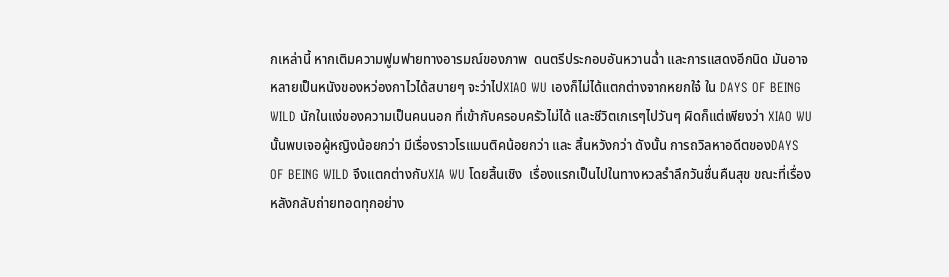กเหล่านี้ หากเติมความฟูมฟายทางอารมณ์ของภาพ  ดนตรีประกอบอันหวานฉ่ำ และการแสดงอีกนิด มันอาจหลายเป็นหนังของหว่องกาไวได้สบายๆ จะว่าไปXIAO WU เองก็ไม่ได้แตกต่างจากหยกใจ๋ ใน DAYS OF BEING WILD นักในแง่ของความเป็นคนนอก ที่เข้ากับครอบครัวไม่ได้ และชีวิตเกเรๆไปวันๆ ผิดก็แต่เพียงว่า XIAO WU นั้นพบเจอผู้หญิงน้อยกว่า มีเรื่องราวโรแมนติคน้อยกว่า และ สิ้นหวังกว่า ดังนั้น การถวิลหาอดีตของDAYS OF BEING WILD จึงแตกต่างกับXIA WU โดยสิ้นเชิง  เรื่องแรกเป็นไปในทางหวลรำลึกวันชื่นคืนสุข ขณะที่เรื่องหลังกลับถ่ายทอดทุกอย่าง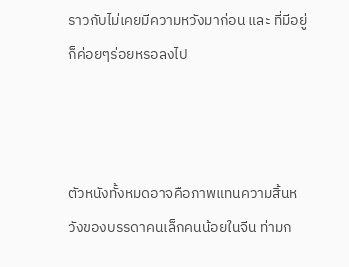ราวกับไม่เคยมีความหวังมาก่อน และ ที่มีอยู่ก็ค่อยๆร่อยหรอลงไป



ตัวหนังทั้งหมดอาจคือภาพแทนความสิ้นหวังของบรรดาคนเล็กคนน้อยในจีน ท่ามก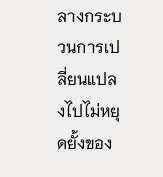ลางกระบวนการเปลี่ยนแปลงไปไม่หยุดยั้งของ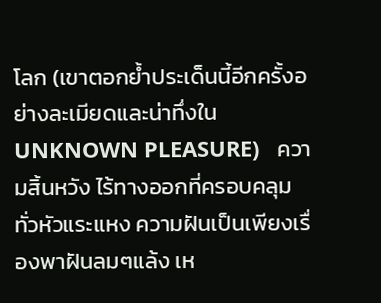โลก (เขาตอกย้ำประเด็นนี้อีกครั้งอย่างละเมียดและน่าทึ่งใน UNKNOWN PLEASURE)   ความสิ้นหวัง ไร้ทางออกที่ครอบคลุมทั่วหัวแระแหง ความฝันเป็นเพียงเรื่องพาฝันลมๆแล้ง เห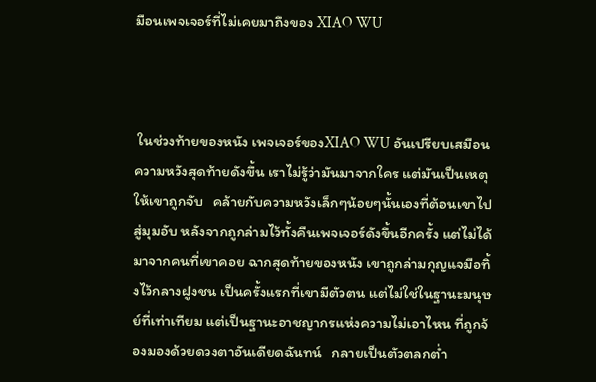มือนเพจเจอร์ที่ไม่เคยมาถึงของ XIAO WU



 ในช่วงท้ายของหนัง เพจเจอร์ของXIAO WU อันเปรียบเสมือนความหวังสุดท้ายดังขึ้น เราไม่รู้ว่ามันมาจากใคร แต่มันเป็นเหตุให้เขาถูกจับ   คล้ายกับความหวังเล็กๆน้อยๆนั้นเองที่ต้อนเขาไปสู่มุมอับ หลังจากถูกล่ามไว้ทั้งคืนเพจเจอร์ดังขึ้นอีกครั้ง แต่ไม่ได้มาจากคนที่เขาคอย ฉากสุดท้ายของหนัง เขาถูกล่ามกุญแจมือทิ้งไว้กลางฝูงชน เป็นครั้งแรกที่เขามีตัวตน แต่ไม่ใช่ในฐานะมนุษย์ที่เท่าเทียม แต่เป็นฐานะอาชญากรแห่งความไม่เอาไหน ที่ถูกจ้องมองด้วยดวงตาอันเดียดฉันทน์   กลายเป็นตัวตลกต่ำ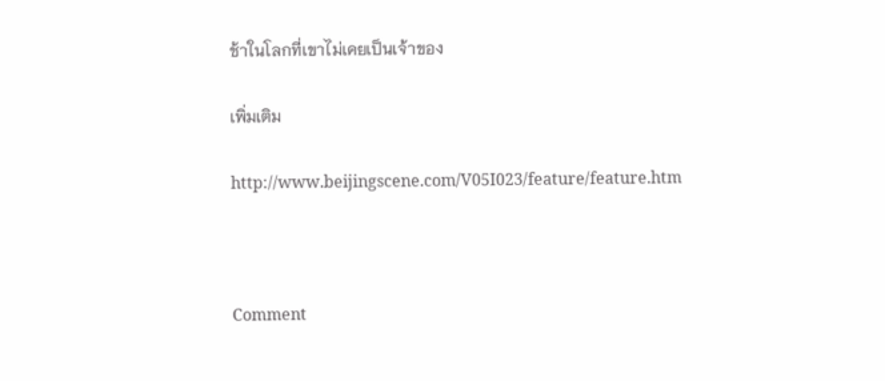ช้าในโลกที่เขาไม่เคยเป็นเจ้าของ

เพิ่มเติม

http://www.beijingscene.com/V05I023/feature/feature.htm



Comment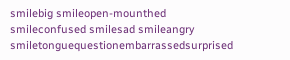smilebig smileopen-mounthed smileconfused smilesad smileangry smiletonguequestionembarrassedsurprised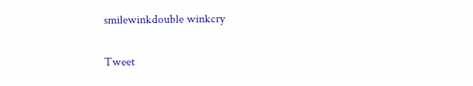smilewinkdouble winkcry

Tweet